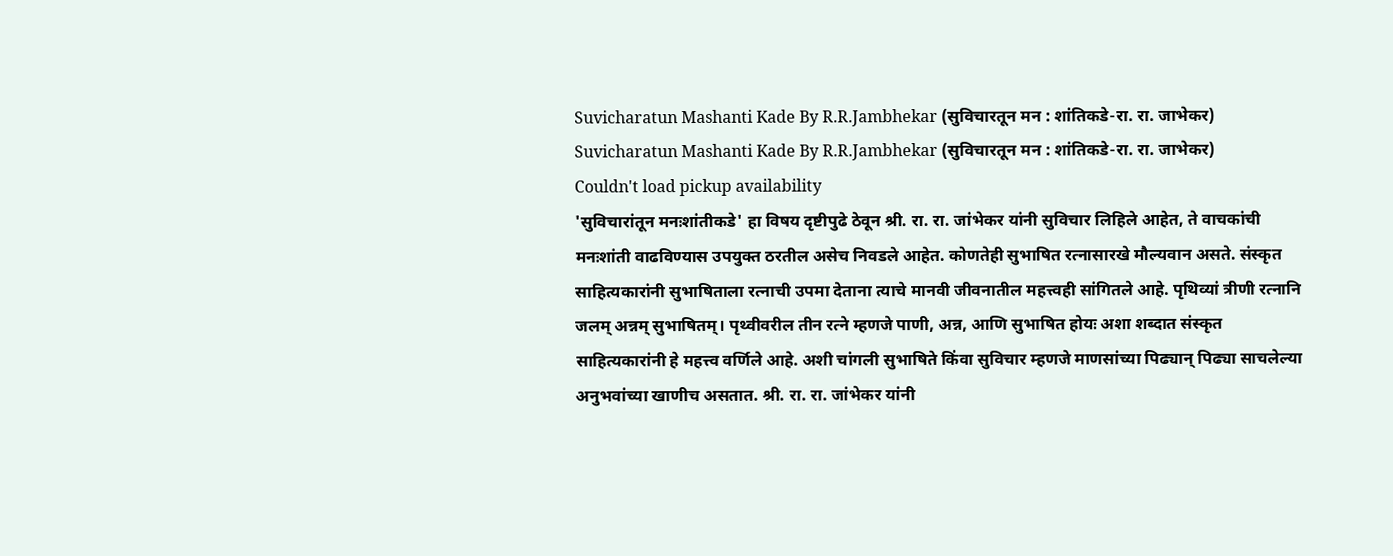Suvicharatun Mashanti Kade By R.R.Jambhekar (सुविचारतून मन : शांतिकडे-रा. रा. जाभेकर)
Suvicharatun Mashanti Kade By R.R.Jambhekar (सुविचारतून मन : शांतिकडे-रा. रा. जाभेकर)
Couldn't load pickup availability
'सुविचारांतून मनःशांतीकडे' हा विषय दृष्टीपुढे ठेवून श्री. रा. रा. जांभेकर यांनी सुविचार लिहिले आहेत, ते वाचकांची मनःशांती वाढविण्यास उपयुक्त ठरतील असेच निवडले आहेत. कोणतेही सुभाषित रत्नासारखे मौल्यवान असते. संस्कृत साहित्यकारांनी सुभाषिताला रत्नाची उपमा देताना त्याचे मानवी जीवनातील महत्त्वही सांगितले आहे. पृथिव्यां त्रीणी रत्नानि जलम् अन्नम् सुभाषितम्। पृथ्वीवरील तीन रत्ने म्हणजे पाणी, अन्न, आणि सुभाषित होयः अशा शब्दात संस्कृत साहित्यकारांनी हे महत्त्व वर्णिले आहे. अशी चांगली सुभाषिते किंवा सुविचार म्हणजे माणसांच्या पिढ्यान् पिढ्या साचलेल्या अनुभवांच्या खाणीच असतात. श्री. रा. रा. जांभेकर यांनी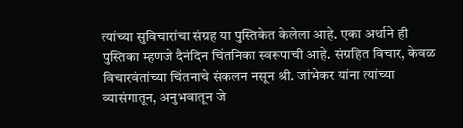त्यांच्या सुविचारांचा संग्रह या पुस्तिकेत केलेला आहे. एका अर्थाने ही पुस्तिका म्हणजे दैनंदिन चिंतनिका स्वरूपाची आहे. संग्रहित विचार, केवळ विचारवंतांच्या चिंतनाचे संकलन नसून श्री. जांभेकर यांना त्यांच्या व्यासंगातून, अनुभवातून जे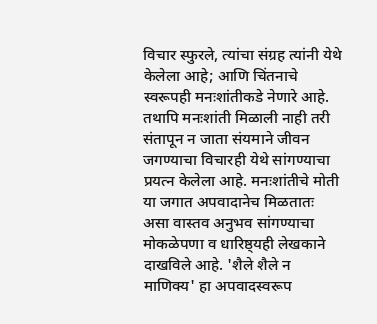विचार स्फुरले, त्यांचा संग्रह त्यांनी येथे केलेला आहे; आणि चिंतनाचे स्वरूपही मनःशांतीकडे नेणारे आहे. तथापि मनःशांती मिळाली नाही तरी संतापून न जाता संयमाने जीवन जगण्याचा विचारही येथे सांगण्याचा प्रयत्न केलेला आहे. मनःशांतीचे मोती या जगात अपवादानेच मिळतातः असा वास्तव अनुभव सांगण्याचा मोकळेपणा व धारिष्ठ्यही लेखकाने दाखविले आहे. 'शैले शैले न माणिक्य' हा अपवादस्वरूप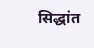सिद्धांत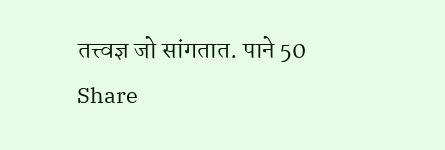तत्त्वज्ञ जो सांगतात. पाने 50
Share